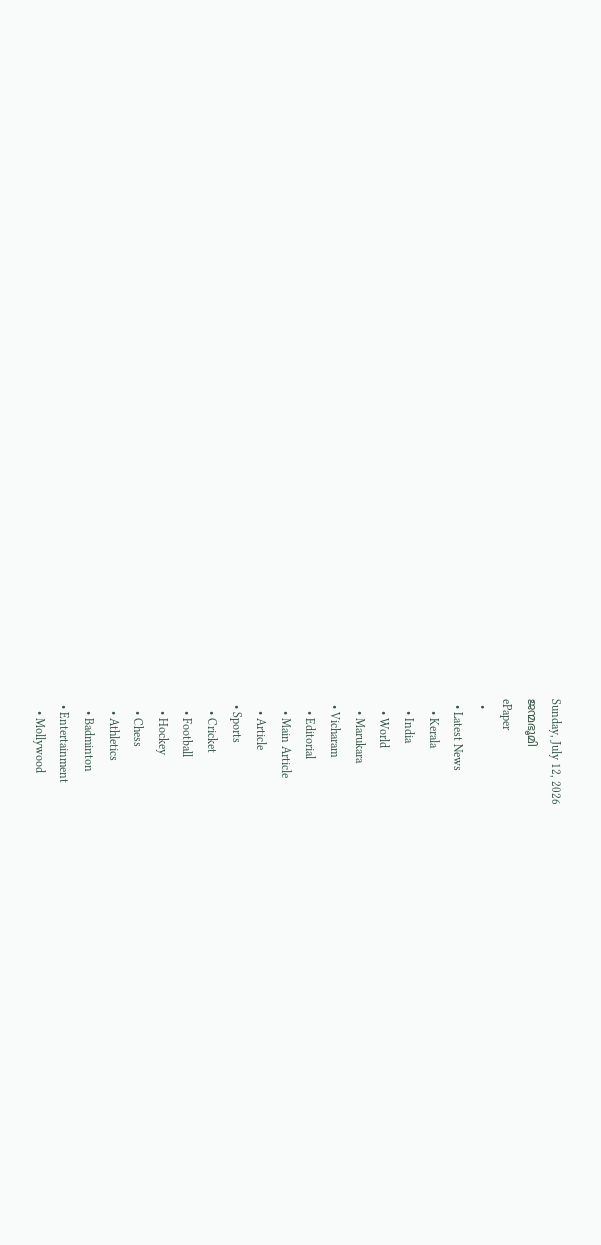Sunday, July 12, 2026
ജന്മഭൂമി
ePaper
  •
  • Latest News
    • Kerala
    • India
    • World
    • Marukara
  • Vicharam
    • Editorial
    • Main Article
    • Article
  • Sports
    • Cricket
    • Football
    • Hockey
    • Chess
    • Athletics
    • Badminton
  • Entertainment
    • Mollywood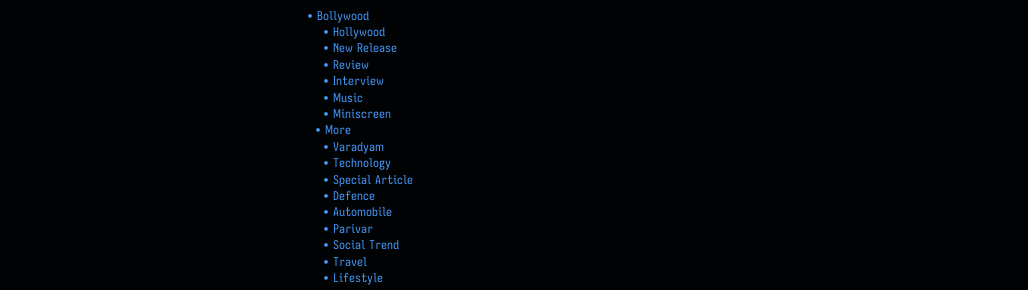• Bollywood
    • Hollywood
    • New Release
    • Review
    • Interview
    • Music
    • Miniscreen
  • More
    • Varadyam
    • Technology
    • Special Article
    • Defence
    • Automobile
    • Parivar
    • Social Trend
    • Travel
    • Lifestyle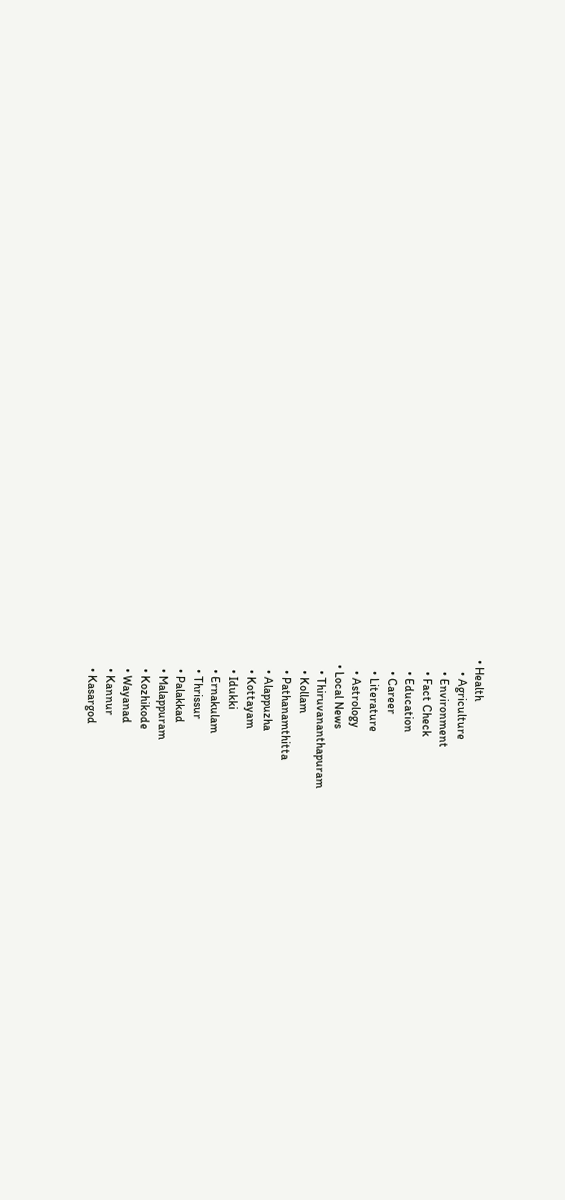• Health
    • Agriculture
    • Environment
    • Fact Check
    • Education
    • Career
    • Literature
    • Astrology
  • Local News
    • Thiruvananthapuram
    • Kollam
    • Pathanamthitta
    • Alappuzha
    • Kottayam
    • Idukki
    • Ernakulam
    • Thrissur
    • Palakkad
    • Malappuram
    • Kozhikode
    • Wayanad
    • Kannur
    • Kasargod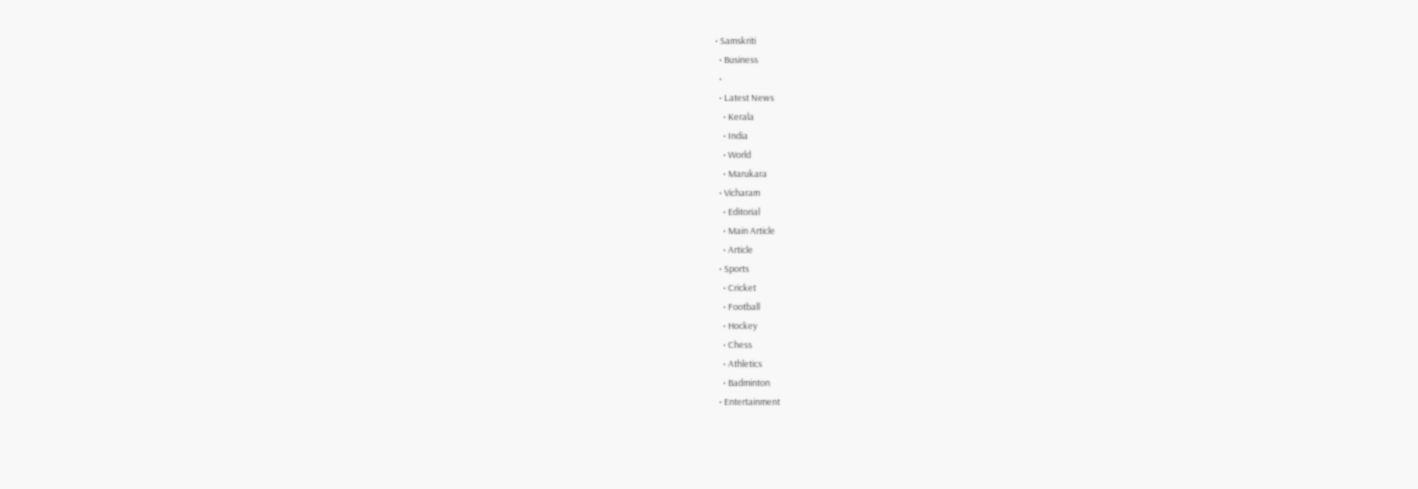• Samskriti
  • Business
  •
  • Latest News
    • Kerala
    • India
    • World
    • Marukara
  • Vicharam
    • Editorial
    • Main Article
    • Article
  • Sports
    • Cricket
    • Football
    • Hockey
    • Chess
    • Athletics
    • Badminton
  • Entertainment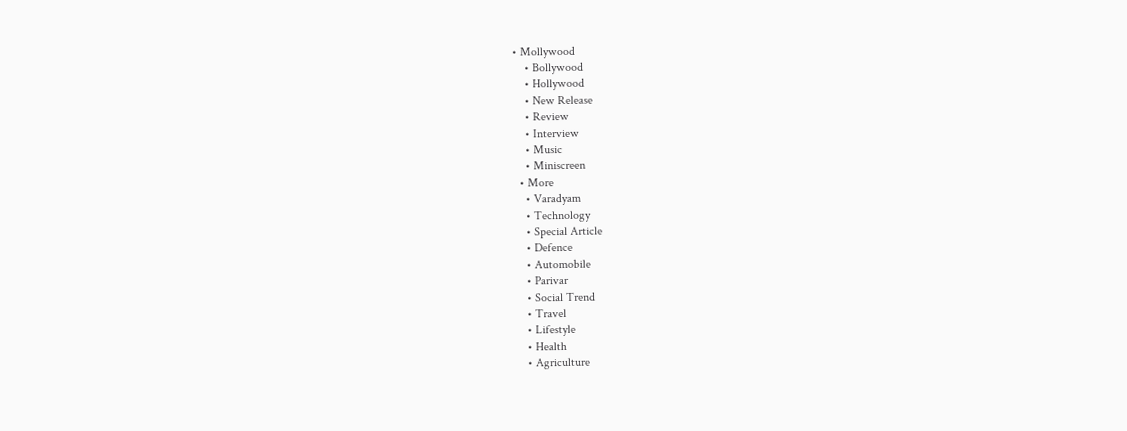• Mollywood
    • Bollywood
    • Hollywood
    • New Release
    • Review
    • Interview
    • Music
    • Miniscreen
  • More
    • Varadyam
    • Technology
    • Special Article
    • Defence
    • Automobile
    • Parivar
    • Social Trend
    • Travel
    • Lifestyle
    • Health
    • Agriculture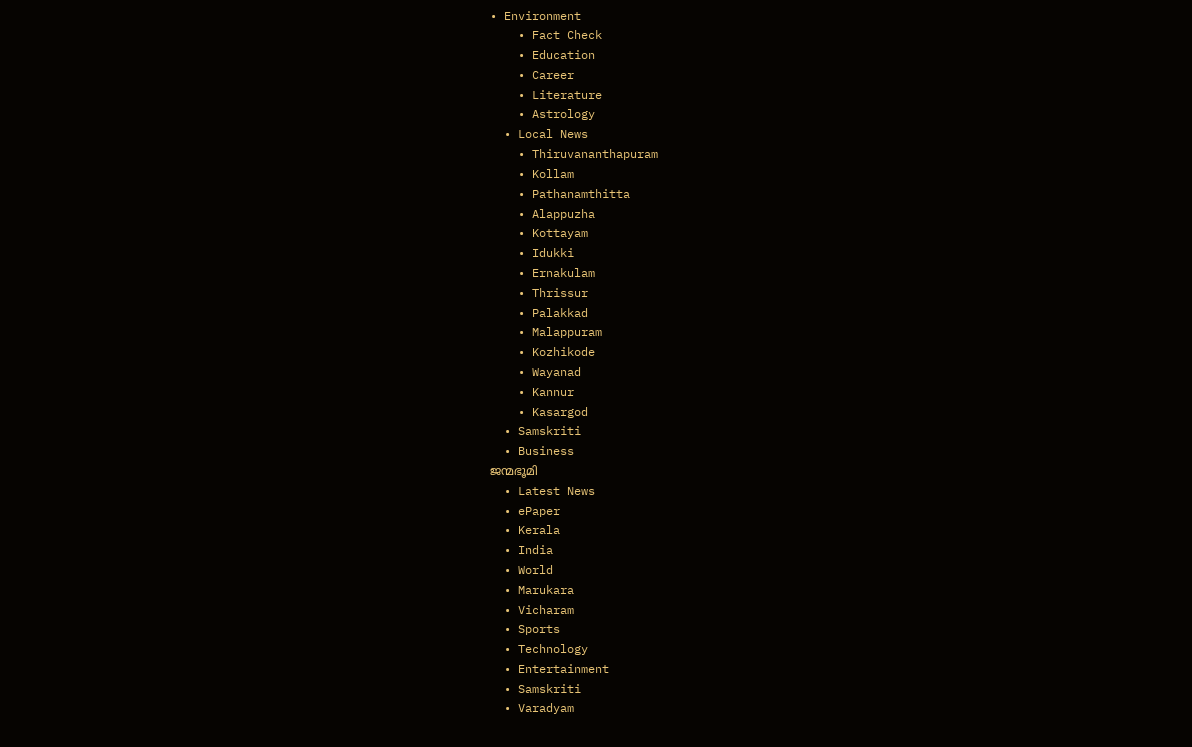• Environment
    • Fact Check
    • Education
    • Career
    • Literature
    • Astrology
  • Local News
    • Thiruvananthapuram
    • Kollam
    • Pathanamthitta
    • Alappuzha
    • Kottayam
    • Idukki
    • Ernakulam
    • Thrissur
    • Palakkad
    • Malappuram
    • Kozhikode
    • Wayanad
    • Kannur
    • Kasargod
  • Samskriti
  • Business
ജന്മഭൂമി
  • Latest News
  • ePaper
  • Kerala
  • India
  • World
  • Marukara
  • Vicharam
  • Sports
  • Technology
  • Entertainment
  • Samskriti
  • Varadyam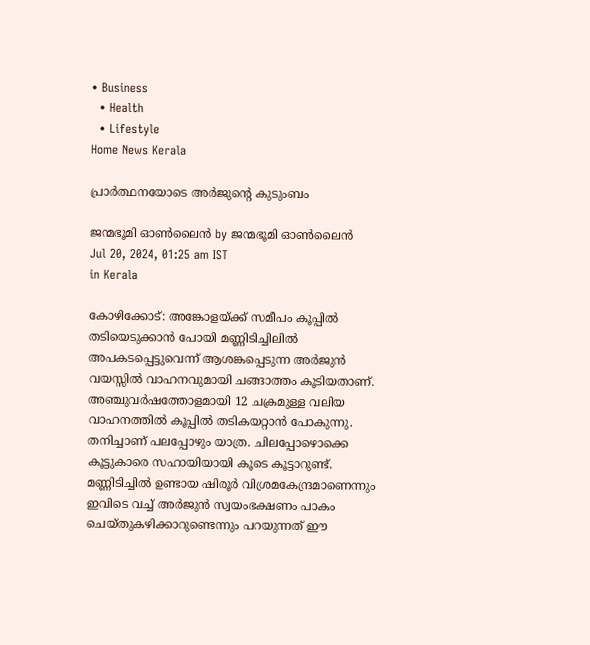• Business
  • Health
  • Lifestyle
Home News Kerala

പ്രാര്‍ത്ഥനയോടെ അര്‍ജുന്റെ കുടുംബം

ജന്മഭൂമി ഓണ്‍ലൈന്‍ by ജന്മഭൂമി ഓണ്‍ലൈന്‍
Jul 20, 2024, 01:25 am IST
in Kerala

കോഴിക്കോട്: അങ്കോളയ്‌ക്ക് സമീപം കൂപ്പില്‍ തടിയെടുക്കാന്‍ പോയി മണ്ണിടിച്ചിലില്‍ അപകടപ്പെട്ടുവെന്ന് ആശങ്കപ്പെടുന്ന അര്‍ജുന്‍ വയസ്സില്‍ വാഹനവുമായി ചങ്ങാത്തം കൂടിയതാണ്. അഞ്ചുവര്‍ഷത്തോളമായി 12 ചക്രമുള്ള വലിയ വാഹനത്തില്‍ കൂപ്പില്‍ തടികയറ്റാന്‍ പോകുന്നു. തനിച്ചാണ് പലപ്പോഴും യാത്ര. ചിലപ്പോഴൊക്കെ കൂട്ടുകാരെ സഹായിയായി കൂടെ കൂട്ടാറുണ്ട്. മണ്ണിടിച്ചില്‍ ഉണ്ടായ ഷിരൂര്‍ വിശ്രമകേന്ദ്രമാണെന്നും ഇവിടെ വച്ച് അര്‍ജുന്‍ സ്വയംഭക്ഷണം പാകം ചെയ്തുകഴിക്കാറുണ്ടെന്നും പറയുന്നത് ഈ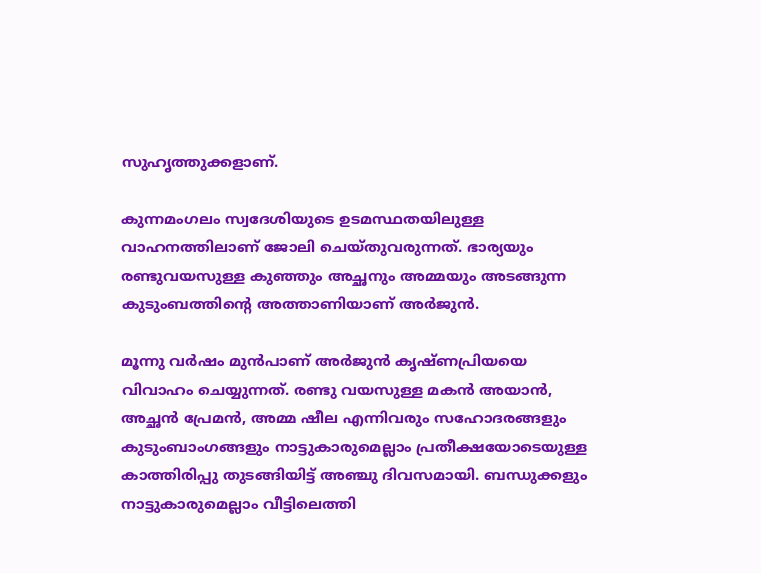സുഹൃത്തുക്കളാണ്.

കുന്നമംഗലം സ്വദേശിയുടെ ഉടമസ്ഥതയിലുള്ള വാഹനത്തിലാണ് ജോലി ചെയ്തുവരുന്നത്. ഭാര്യയും രണ്ടുവയസുള്ള കുഞ്ഞും അച്ഛനും അമ്മയും അടങ്ങുന്ന കുടുംബത്തിന്റെ അത്താണിയാണ് അര്‍ജുന്‍.

മൂന്നു വര്‍ഷം മുന്‍പാണ് അര്‍ജുന്‍ കൃഷ്ണപ്രിയയെ വിവാഹം ചെയ്യുന്നത്. രണ്ടു വയസുള്ള മകന്‍ അയാന്‍, അച്ഛന്‍ പ്രേമന്‍, അമ്മ ഷീല എന്നിവരും സഹോദരങ്ങളും കുടുംബാംഗങ്ങളും നാട്ടുകാരുമെല്ലാം പ്രതീക്ഷയോടെയുള്ള കാത്തിരിപ്പു തുടങ്ങിയിട്ട് അഞ്ചു ദിവസമായി. ബന്ധുക്കളും നാട്ടുകാരുമെല്ലാം വീട്ടിലെത്തി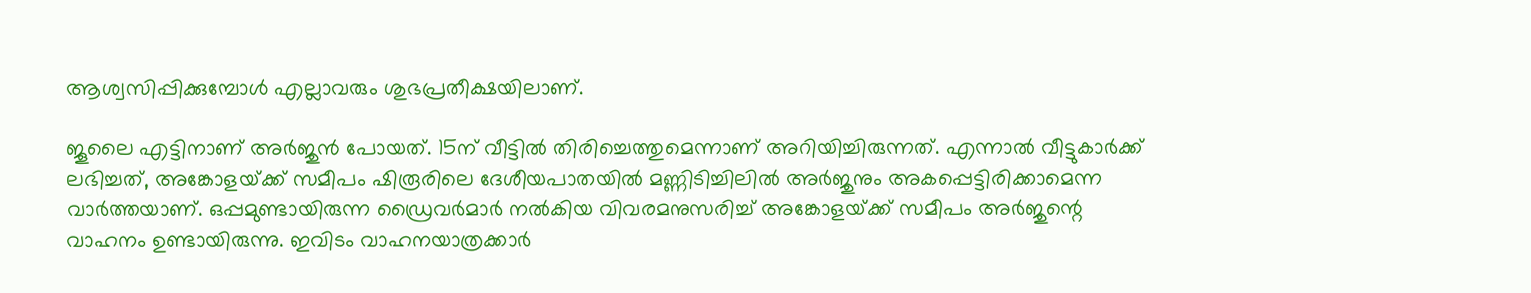ആശ്വസിപ്പിക്കുമ്പോള്‍ എല്ലാവരും ശുഭപ്രതീക്ഷയിലാണ്.

ജൂലൈ എട്ടിനാണ് അര്‍ജുന്‍ പോയത്. 15ന് വീട്ടില്‍ തിരിച്ചെത്തുമെന്നാണ് അറിയിച്ചിരുന്നത്. എന്നാല്‍ വീട്ടുകാര്‍ക്ക് ലഭിച്ചത്, അങ്കോളയ്‌ക്ക് സമീപം ഷിരൂരിലെ ദേശീയപാതയില്‍ മണ്ണിടിച്ചിലില്‍ അര്‍ജുനും അകപ്പെട്ടിരിക്കാമെന്ന വാര്‍ത്തയാണ്. ഒപ്പമുണ്ടായിരുന്ന ഡ്രൈവര്‍മാര്‍ നല്‍കിയ വിവരമനുസരിച്ച് അങ്കോളയ്‌ക്ക് സമീപം അര്‍ജുന്റെ വാഹനം ഉണ്ടായിരുന്നു. ഇവിടം വാഹനയാത്രക്കാര്‍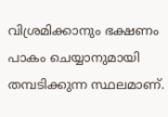വിശ്രമിക്കാനും ഭക്ഷണം പാകം ചെയ്യാനുമായി തമ്പടിക്കുന്ന സ്ഥലമാണ്.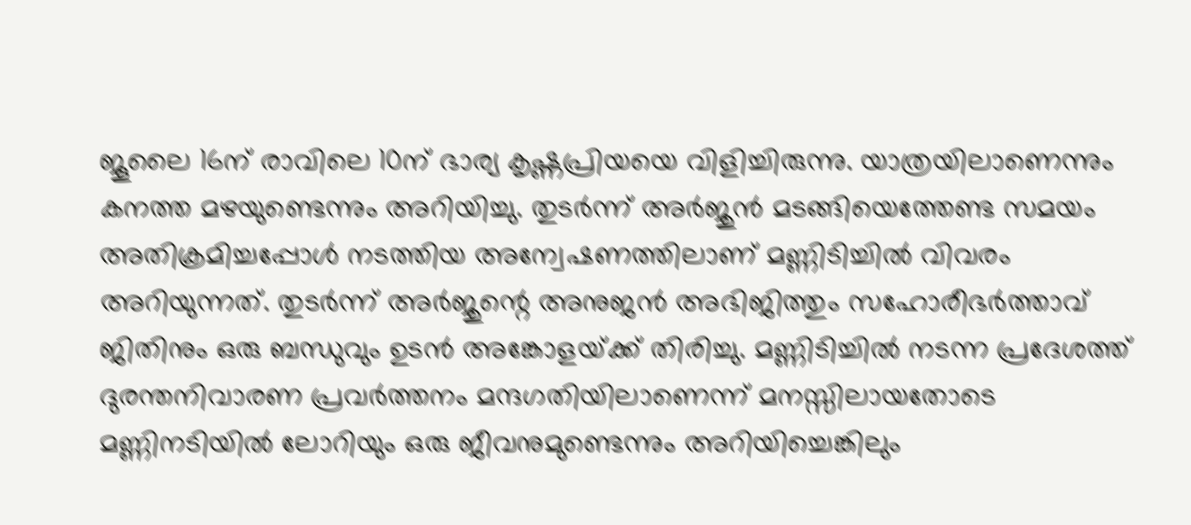ജൂലൈ 16ന് രാവിലെ 10ന് ഭാര്യ കൃഷ്ണപ്രിയയെ വിളിച്ചിരുന്നു. യാത്രയിലാണെന്നും കനത്ത മഴയുണ്ടെന്നും അറിയിച്ചു. തുടര്‍ന്ന് അര്‍ജുന്‍ മടങ്ങിയെത്തേണ്ട സമയം അതിക്രമിച്ചപ്പോള്‍ നടത്തിയ അന്വേഷണത്തിലാണ് മണ്ണിടിച്ചില്‍ വിവരം അറിയുന്നത്. തുടര്‍ന്ന് അര്‍ജുന്റെ അനുജന്‍ അഭിജിത്തും സഹോരീഭര്‍ത്താവ് ജിതിനും ഒരു ബന്ധുവും ഉടന്‍ അങ്കോളയ്‌ക്ക് തിരിച്ചു. മണ്ണിടിച്ചില്‍ നടന്ന പ്രദേശത്ത് ദുരന്തനിവാരണ പ്രവര്‍ത്തനം മന്ദഗതിയിലാണെന്ന് മനസ്സിലായതോടെ മണ്ണിനടിയില്‍ ലോറിയും ഒരു ജീവനുമുണ്ടെന്നും അറിയിച്ചെങ്കിലും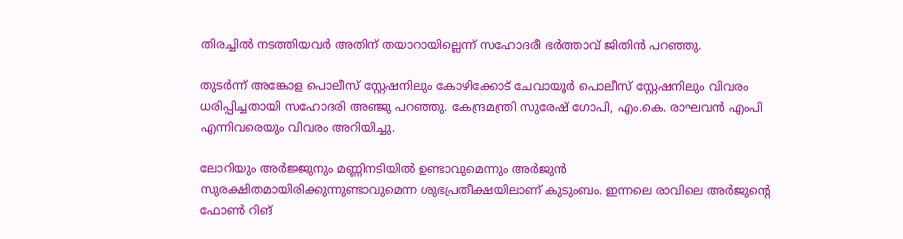തിരച്ചില്‍ നടത്തിയവര്‍ അതിന് തയാറായില്ലെന്ന് സഹോദരീ ഭര്‍ത്താവ് ജിതിന്‍ പറഞ്ഞു.

തുടര്‍ന്ന് അങ്കോള പൊലീസ് സ്റ്റേഷനിലും കോഴിക്കോട് ചേവായൂര്‍ പൊലീസ് സ്റ്റേഷനിലും വിവരം ധരിപ്പിച്ചതായി സഹോദരി അഞ്ജു പറഞ്ഞു. കേന്ദ്രമന്ത്രി സുരേഷ് ഗോപി, എം.കെ. രാഘവന്‍ എംപി എന്നിവരെയും വിവരം അറിയിച്ചു.

ലോറിയും അര്‍ജ്ജുനും മണ്ണിനടിയില്‍ ഉണ്ടാവുമെന്നും അര്‍ജുന്‍ സുരക്ഷിതമായിരിക്കുന്നുണ്ടാവുമെന്ന ശുഭപ്രതീക്ഷയിലാണ് കുടുംബം. ഇന്നലെ രാവിലെ അര്‍ജുന്റെ ഫോണ്‍ റിങ്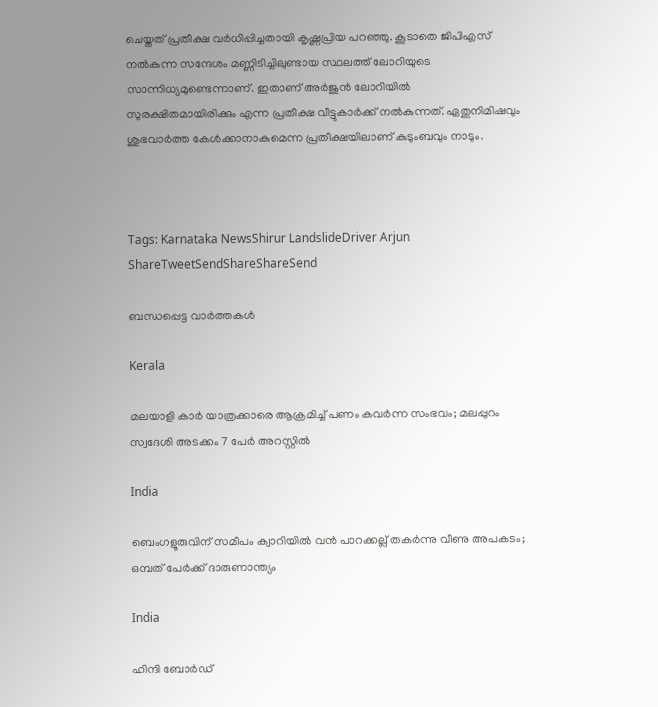ചെയ്തത് പ്രതീക്ഷ വര്‍ധിപ്പിച്ചതായി കൃഷ്ണപ്രിയ പറഞ്ഞു. കൂടാതെ ജിപിഎസ് നല്‍കുന്ന സന്ദേശം മണ്ണിടിച്ചിലുണ്ടായ സ്ഥലത്ത് ലോറിയുടെ സാന്നിധ്യമുണ്ടെന്നാണ്. ഇതാണ് അര്‍ജുന്‍ ലോറിയില്‍ സുരക്ഷിതമായിരിക്കും എന്ന പ്രതീക്ഷ വീട്ടുകാര്‍ക്ക് നല്‍കുന്നത്. ഏതുനിമിഷവും ശുഭവാര്‍ത്ത കേള്‍ക്കാനാകുമെന്ന പ്രതീക്ഷയിലാണ് കുടുംബവും നാടും.



Tags: Karnataka NewsShirur LandslideDriver Arjun
ShareTweetSendShareShareSend

ബന്ധപ്പെട്ട വാര്‍ത്തകള്‍

Kerala

മലയാളി കാർ യാത്രക്കാരെ ആക്രമിച്ച് പണം കവർന്ന സംഭവം; മലപ്പുറം സ്വദേശി അടക്കം 7 പേർ അറസ്റ്റിൽ

India

ബെംഗളൂരുവിന് സമീപം ക്വാറിയിൽ വൻ പാറക്കല്ല് തകർന്നു വീണു അപകടം; ഒമ്പത് പേര്‍ക്ക് ദാരുണാന്ത്യം

India

ഹിന്ദി ബോർഡ്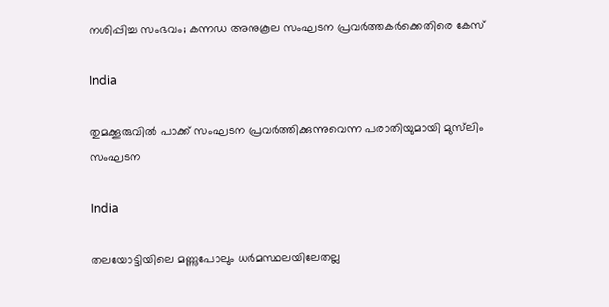നശിപ്പിച്ച സംഭവം; കന്നഡ അനുകൂല സംഘടന പ്രവർത്തകർക്കെതിരെ കേസ്

India

തുമക്കൂരുവിൽ പാക്ക് സംഘടന പ്രവർത്തിക്കുന്നുവെന്ന പരാതിയുമായി മുസ്‌ലിം സംഘടന

India

തലയോട്ടിയിലെ മണ്ണുപോലും ധര്‍മസ്ഥലയിലേതല്ല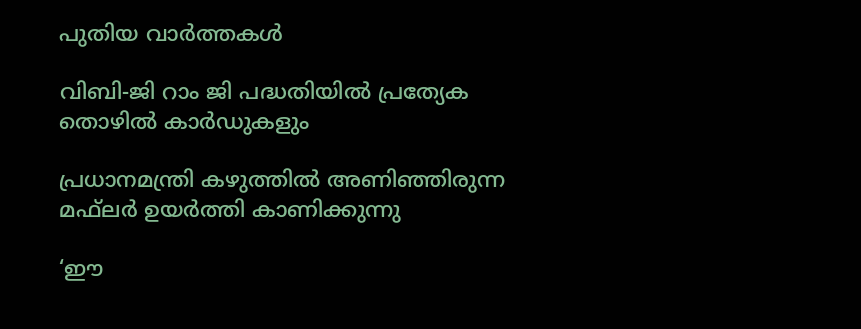പുതിയ വാര്‍ത്തകള്‍

വിബി-ജി റാം ജി പദ്ധതിയില്‍ പ്രത്യേക തൊഴില്‍ കാര്‍ഡുകളും

പ്രധാനമന്ത്രി കഴുത്തില്‍ അണിഞ്ഞിരുന്ന മഫ്‌ലര്‍ ഉയര്‍ത്തി കാണിക്കുന്നു

‘ഈ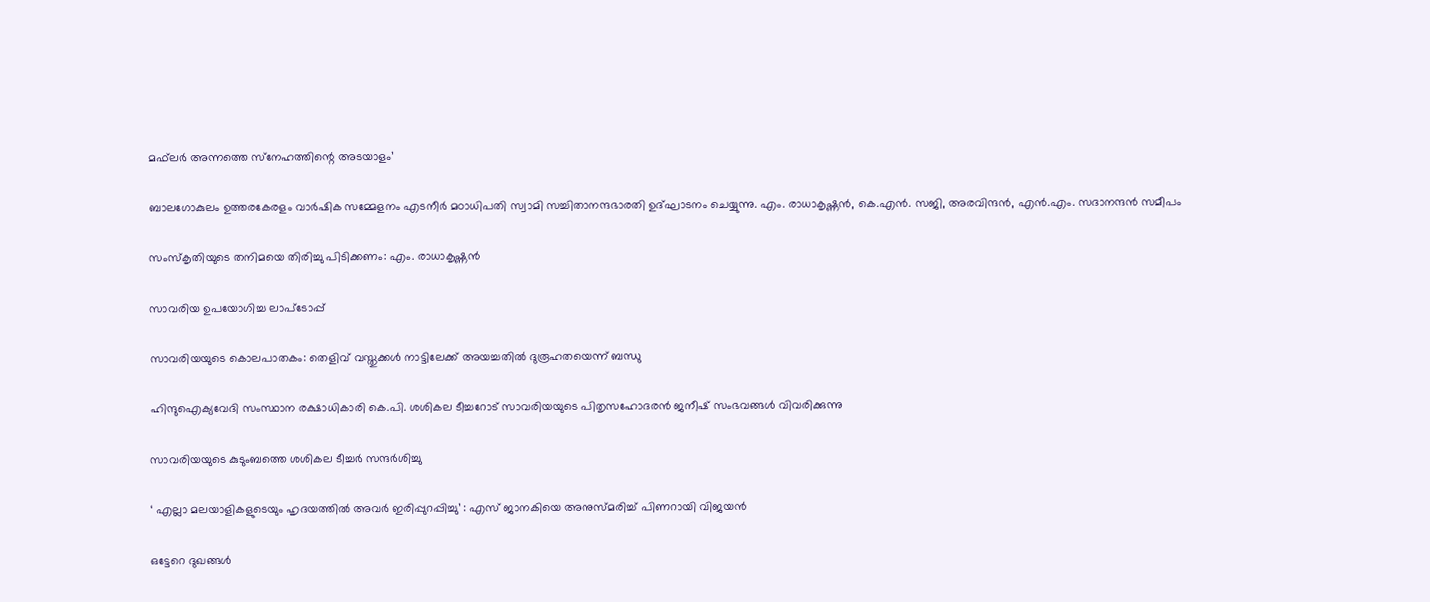മഫ്‌ലര്‍ അന്നത്തെ സ്‌നേഹത്തിന്റെ അടയാളം’

ബാലഗോകുലം ഉത്തരകേരളം വാര്‍ഷിക സമ്മേളനം എടനീര്‍ മഠാധിപതി സ്വാമി സച്ചിതാനന്ദഭാരതി ഉദ്ഘാടനം ചെയ്യുന്നു. എം. രാധാകൃഷ്ണന്‍, കെ.എന്‍. സജി, അരവിന്ദന്‍, എന്‍.എം. സദാനന്ദന്‍ സമീപം

സംസ്‌കൃതിയുടെ തനിമയെ തിരിച്ചു പിടിക്കണം: എം. രാധാകൃഷ്ണന്‍

സാവരിയ ഉപയോഗിച്ച ലാപ്ടോപ്പ്

സാവരിയയുടെ കൊലപാതകം: തെളിവ് വസ്തുക്കള്‍ നാട്ടിലേക്ക് അയച്ചതില്‍ ദുരൂഹതയെന്ന് ബന്ധു

ഹിന്ദുഐക്യവേദി സംസ്ഥാന രക്ഷാധികാരി കെ.പി. ശശികല ടീച്ചറോട് സാവരിയയുടെ പിതൃസഹോദരന്‍ ജനീഷ് സംഭവങ്ങള്‍ വിവരിക്കുന്നു

സാവരിയയുടെ കുടുംബത്തെ ശശികല ടീച്ചര്‍ സന്ദര്‍ശിച്ചു

‘ എല്ലാ മലയാളികളുടെയും ഹൃദയത്തില്‍ അവര്‍ ഇരിപ്പുറപ്പിച്ചു’ : എസ് ജാനകിയെ അനുസ്മരിച്ച് പിണറായി വിജയൻ

ഒട്ടേറെ ദുഖങ്ങള്‍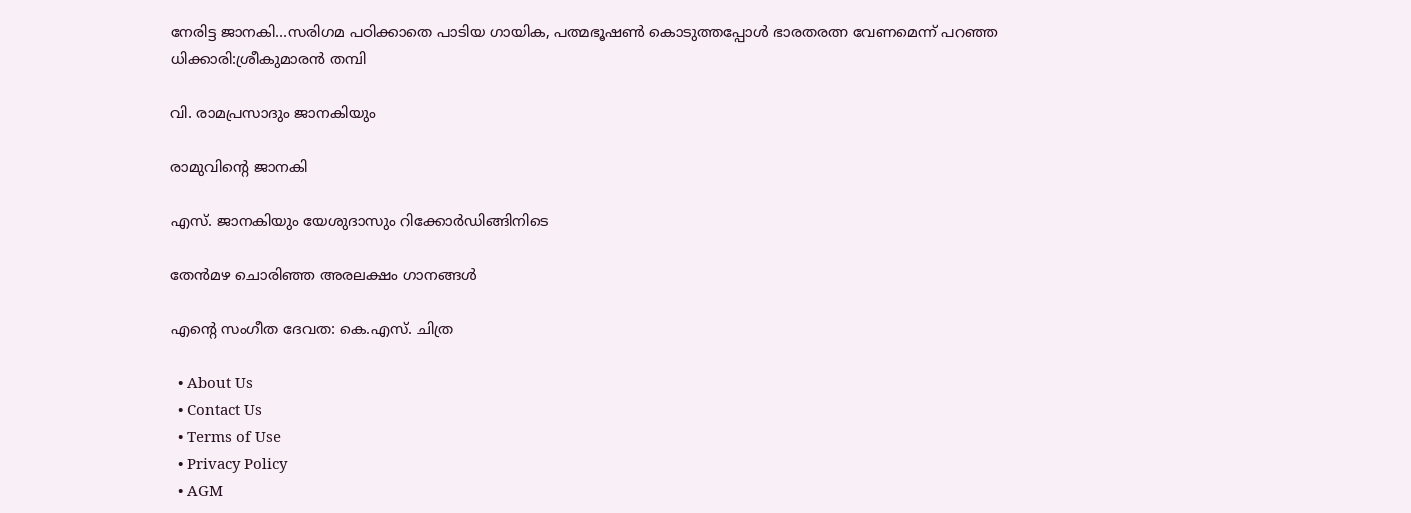നേരിട്ട ജാനകി…സരിഗമ പഠിക്കാതെ പാടിയ ഗായിക, പത്മഭൂഷണ്‍ കൊടുത്തപ്പോള്‍ ഭാരതരത്ന വേണമെന്ന് പറഞ്ഞ ധിക്കാരി:ശ്രീകുമാരന്‍ തമ്പി

വി. രാമപ്രസാദും ജാനകിയും

രാമുവിന്റെ ജാനകി

എസ്. ജാനകിയും യേശുദാസും റിക്കോര്‍ഡിങ്ങിനിടെ

തേന്‍മഴ ചൊരിഞ്ഞ അരലക്ഷം ഗാനങ്ങള്‍

എന്റെ സംഗീത ദേവത: കെ.എസ്. ചിത്ര

  • About Us
  • Contact Us
  • Terms of Use
  • Privacy Policy
  • AGM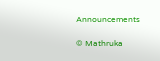Announcements

© Mathruka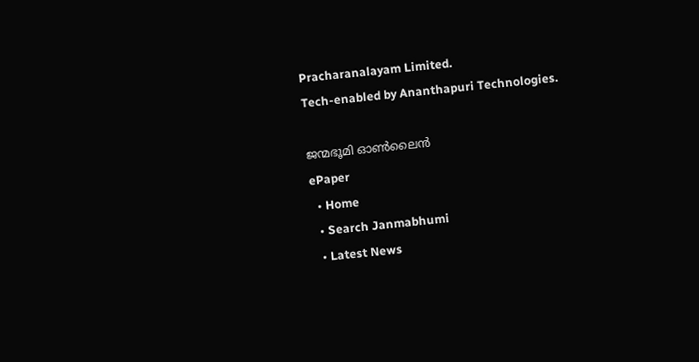Pracharanalayam Limited.
Tech-enabled by Ananthapuri Technologies.

ജന്മഭൂമി ഓണ്‍ലൈന്‍
ePaper
  • Home
  • Search Janmabhumi
  • Latest News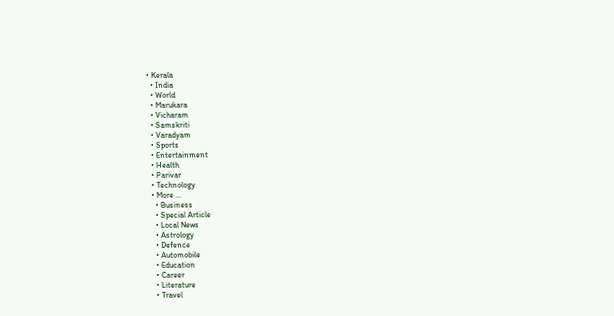• Kerala
  • India
  • World
  • Marukara
  • Vicharam
  • Samskriti
  • Varadyam
  • Sports
  • Entertainment
  • Health
  • Parivar
  • Technology
  • More …
    • Business
    • Special Article
    • Local News
    • Astrology
    • Defence
    • Automobile
    • Education
    • Career
    • Literature
    • Travel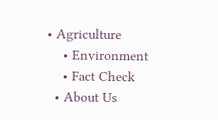• Agriculture
    • Environment
    • Fact Check
  • About Us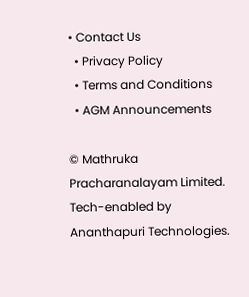• Contact Us
  • Privacy Policy
  • Terms and Conditions
  • AGM Announcements

© Mathruka Pracharanalayam Limited.
Tech-enabled by Ananthapuri Technologies.